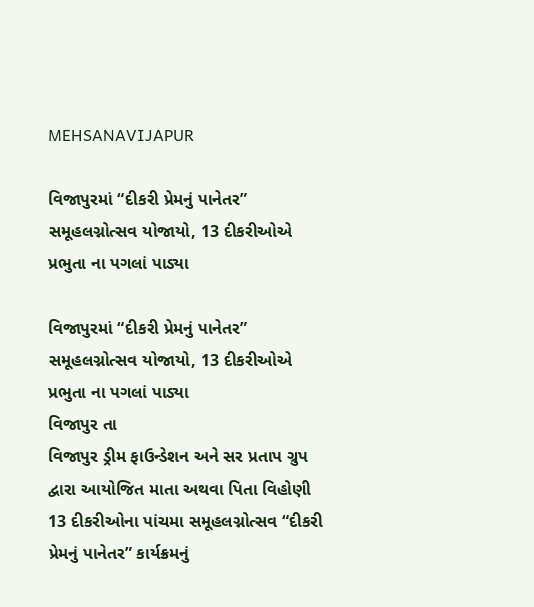MEHSANAVIJAPUR

વિજાપુરમાં “દીકરી પ્રેમનું પાનેતર” સમૂહલગ્નોત્સવ યોજાયો, 13 દીકરીઓએ પ્રભુતા ના પગલાં પાડ્યા

વિજાપુરમાં “દીકરી પ્રેમનું પાનેતર” સમૂહલગ્નોત્સવ યોજાયો, 13 દીકરીઓએ પ્રભુતા ના પગલાં પાડ્યા
વિજાપુર તા
વિજાપુર ડ્રીમ ફાઉન્ડેશન અને સર પ્રતાપ ગ્રુપ દ્વારા આયોજિત માતા અથવા પિતા વિહોણી 13 દીકરીઓના પાંચમા સમૂહલગ્નોત્સવ “દીકરી પ્રેમનું પાનેતર” કાર્યક્રમનું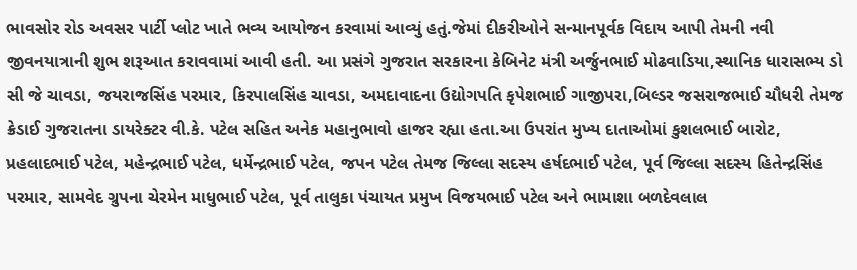ભાવસોર રોડ અવસર પાર્ટી પ્લોટ ખાતે ભવ્ય આયોજન કરવામાં આવ્યું હતું.જેમાં દીકરીઓને સન્માનપૂર્વક વિદાય આપી તેમની નવી જીવનયાત્રાની શુભ શરૂઆત કરાવવામાં આવી હતી. આ પ્રસંગે ગુજરાત સરકારના કેબિનેટ મંત્રી અર્જુનભાઈ મોઢવાડિયા,સ્થાનિક ધારાસભ્ય ડો સી જે ચાવડા, જયરાજસિંહ પરમાર, કિરપાલસિંહ ચાવડા, અમદાવાદના ઉદ્યોગપતિ કૃપેશભાઈ ગાજીપરા,બિલ્ડર જસરાજભાઈ ચૌધરી તેમજ ક્રેડાઈ ગુજરાતના ડાયરેક્ટર વી.કે. પટેલ સહિત અનેક મહાનુભાવો હાજર રહ્યા હતા.આ ઉપરાંત મુખ્ય દાતાઓમાં કુશલભાઈ બારોટ, પ્રહલાદભાઈ પટેલ, મહેન્દ્રભાઈ પટેલ, ધર્મેન્દ્રભાઈ પટેલ, જપન પટેલ તેમજ જિલ્લા સદસ્ય હર્ષદભાઈ પટેલ, પૂર્વ જિલ્લા સદસ્ય હિતેન્દ્રસિંહ પરમાર, સામવેદ ગ્રુપના ચેરમેન માધુભાઈ પટેલ, પૂર્વ તાલુકા પંચાયત પ્રમુખ વિજયભાઈ પટેલ અને ભામાશા બળદેવલાલ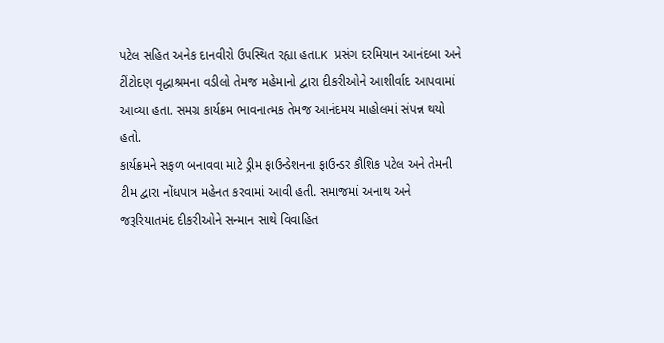પટેલ સહિત અનેક દાનવીરો ઉપસ્થિત રહ્યા હતા.K પ્રસંગ દરમિયાન આનંદબા અને ટીંટોદણ વૃદ્ધાશ્રમના વડીલો તેમજ મહેમાનો દ્વારા દીકરીઓને આશીર્વાદ આપવામાં આવ્યા હતા. સમગ્ર કાર્યક્રમ ભાવનાત્મક તેમજ આનંદમય માહોલમાં સંપન્ન થયો હતો.
કાર્યક્રમને સફળ બનાવવા માટે ડ્રીમ ફાઉન્ડેશનના ફાઉન્ડર કૌશિક પટેલ અને તેમની ટીમ દ્વારા નોંધપાત્ર મહેનત કરવામાં આવી હતી. સમાજમાં અનાથ અને જરૂરિયાતમંદ દીકરીઓને સન્માન સાથે વિવાહિત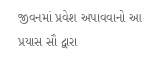જીવનમાં પ્રવેશ અપાવવાનો આ પ્રયાસ સૌ દ્વારા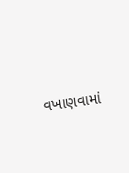વખાણવામાં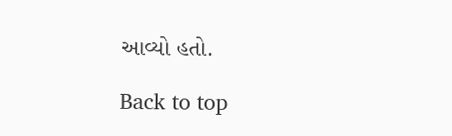આવ્યો હતો.

Back to top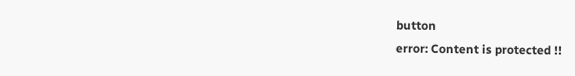button
error: Content is protected !!